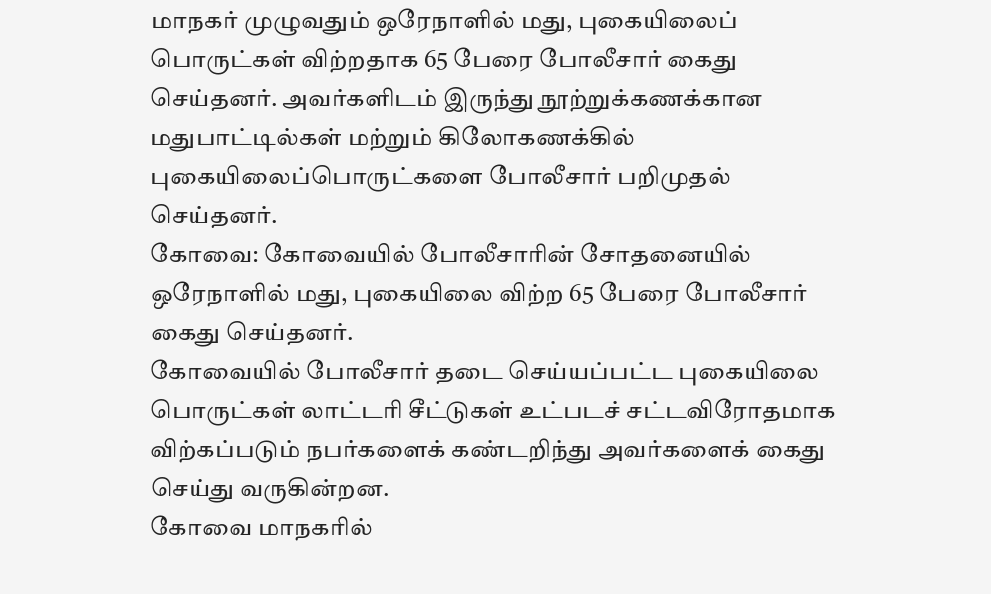மாநகர் முழுவதும் ஒரேநாளில் மது, புகையிலைப் பொருட்கள் விற்றதாக 65 பேரை போலீசார் கைது செய்தனர். அவர்களிடம் இருந்து நூற்றுக்கணக்கான மதுபாட்டில்கள் மற்றும் கிலோகணக்கில் புகையிலைப்பொருட்களை போலீசார் பறிமுதல் செய்தனர்.
கோவை: கோவையில் போலீசாரின் சோதனையில் ஒரேநாளில் மது, புகையிலை விற்ற 65 பேரை போலீசார் கைது செய்தனர்.
கோவையில் போலீசார் தடை செய்யப்பட்ட புகையிலை பொருட்கள் லாட்டரி சீட்டுகள் உட்படச் சட்டவிரோதமாக விற்கப்படும் நபர்களைக் கண்டறிந்து அவர்களைக் கைது செய்து வருகின்றன.
கோவை மாநகரில்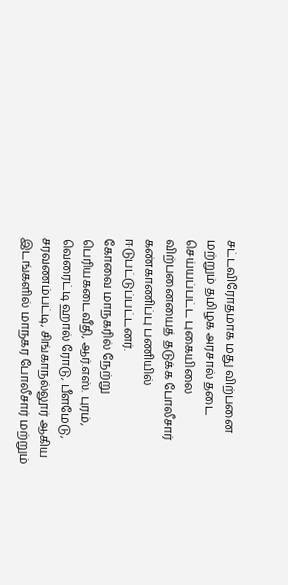சட்டவிரோதமாக மது விற்பனை மற்றும் தமிழக அரசால் தடை செய்யப்பட்ட புகையிலை விற்பனையைத் தடுக்க போலீசார் கண்காணிப்பு பணியில் ஈடுபட்டுப்பட்டனர்.
கோவை மாநகரில் நேற்று பெரியகடைவீதி, ஆர்.எஸ். புரம், வெரைட்டி ஹால் ரோடு, பீளமேடு, சரவணம்பட்டி, சிங்காநல்லூர் ஆகிய இடங்களில் மாநகர போலீசார் மற்றும்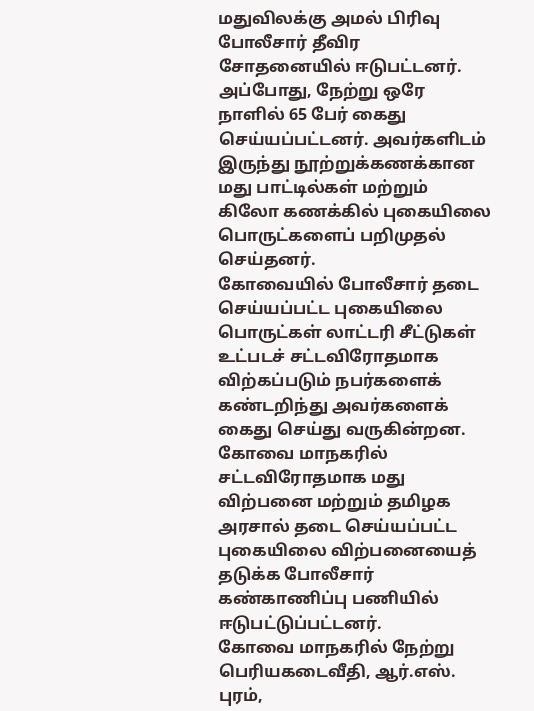மதுவிலக்கு அமல் பிரிவு போலீசார் தீவிர சோதனையில் ஈடுபட்டனர்.
அப்போது, நேற்று ஒரே நாளில் 65 பேர் கைது செய்யப்பட்டனர். அவர்களிடம் இருந்து நூற்றுக்கணக்கான மது பாட்டில்கள் மற்றும் கிலோ கணக்கில் புகையிலை பொருட்களைப் பறிமுதல் செய்தனர்.
கோவையில் போலீசார் தடை செய்யப்பட்ட புகையிலை பொருட்கள் லாட்டரி சீட்டுகள் உட்படச் சட்டவிரோதமாக விற்கப்படும் நபர்களைக் கண்டறிந்து அவர்களைக் கைது செய்து வருகின்றன.
கோவை மாநகரில் சட்டவிரோதமாக மது விற்பனை மற்றும் தமிழக அரசால் தடை செய்யப்பட்ட புகையிலை விற்பனையைத் தடுக்க போலீசார் கண்காணிப்பு பணியில் ஈடுபட்டுப்பட்டனர்.
கோவை மாநகரில் நேற்று பெரியகடைவீதி, ஆர்.எஸ். புரம்,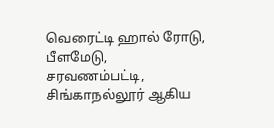வெரைட்டி ஹால் ரோடு, பீளமேடு, சரவணம்பட்டி, சிங்காநல்லூர் ஆகிய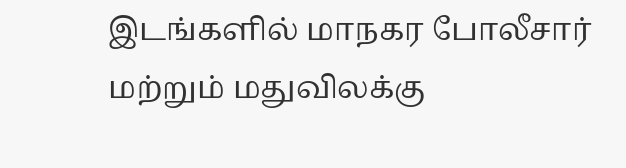இடங்களில் மாநகர போலீசார் மற்றும் மதுவிலக்கு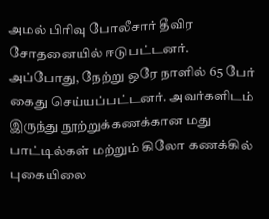அமல் பிரிவு போலீசார் தீவிர சோதனையில் ஈடுபட்டனர்.
அப்போது, நேற்று ஒரே நாளில் 65 பேர் கைது செய்யப்பட்டனர். அவர்களிடம் இருந்து நூற்றுக்கணக்கான மது பாட்டில்கள் மற்றும் கிலோ கணக்கில் புகையிலை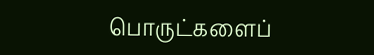பொருட்களைப்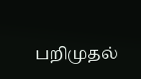பறிமுதல்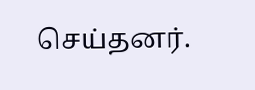செய்தனர்.